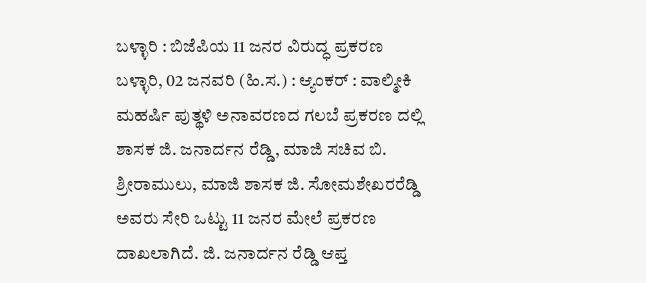ಬಳ್ಳಾರಿ : ಬಿಜೆಪಿಯ 11 ಜನರ ವಿರುದ್ಧ ಪ್ರಕರಣ
ಬಳ್ಳಾರಿ, 02 ಜನವರಿ (ಹಿ.ಸ.) : ಆ್ಯಂಕರ್ : ವಾಲ್ಮೀಕಿ ಮಹರ್ಷಿ ಪುತ್ಥಳಿ ಅನಾವರಣದ ಗಲಬೆ ಪ್ರಕರಣ ದಲ್ಲಿ ಶಾಸಕ ಜಿ. ಜನಾರ್ದನ ರೆಡ್ಡಿ, ಮಾಜಿ ಸಚಿವ ಬಿ. ಶ್ರೀರಾಮುಲು, ಮಾಜಿ ಶಾಸಕ ಜಿ. ಸೋಮಶೇಖರರೆಡ್ಡಿ ಅವರು ಸೇರಿ ಒಟ್ಟು 11 ಜನರ ಮೇಲೆ ಪ್ರಕರಣ ದಾಖಲಾಗಿದೆ. ಜಿ. ಜನಾರ್ದನ ರೆಡ್ಡಿ ಆಪ್ತ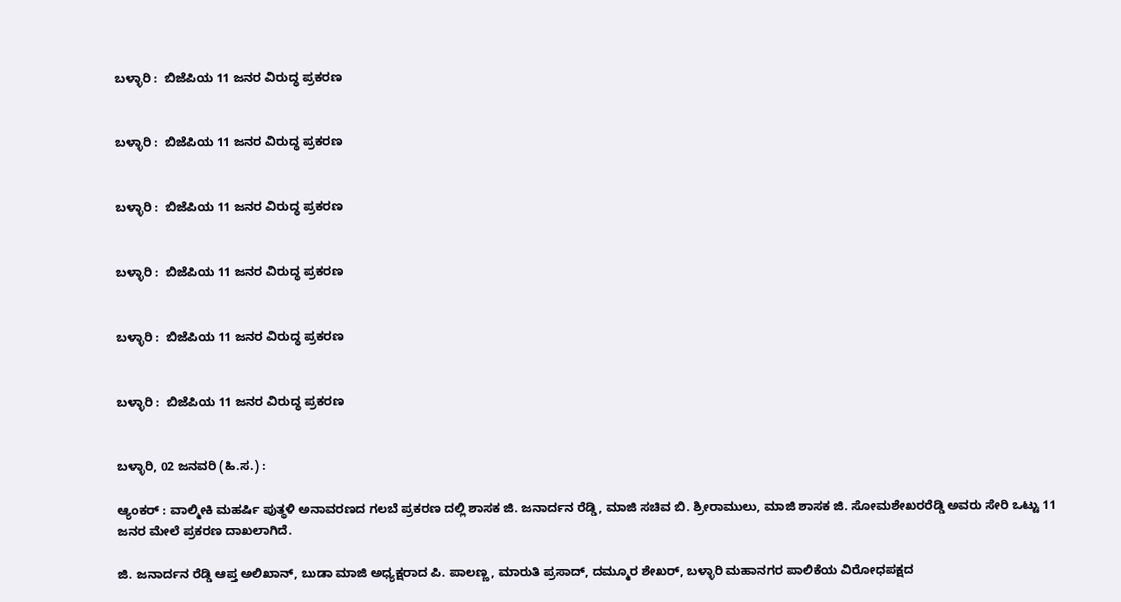ಬಳ್ಳಾರಿ :  ಬಿಜೆಪಿಯ 11 ಜನರ ವಿರುದ್ಧ ಪ್ರಕರಣ


ಬಳ್ಳಾರಿ :  ಬಿಜೆಪಿಯ 11 ಜನರ ವಿರುದ್ಧ ಪ್ರಕರಣ


ಬಳ್ಳಾರಿ :  ಬಿಜೆಪಿಯ 11 ಜನರ ವಿರುದ್ಧ ಪ್ರಕರಣ


ಬಳ್ಳಾರಿ :  ಬಿಜೆಪಿಯ 11 ಜನರ ವಿರುದ್ಧ ಪ್ರಕರಣ


ಬಳ್ಳಾರಿ :  ಬಿಜೆಪಿಯ 11 ಜನರ ವಿರುದ್ಧ ಪ್ರಕರಣ


ಬಳ್ಳಾರಿ :  ಬಿಜೆಪಿಯ 11 ಜನರ ವಿರುದ್ಧ ಪ್ರಕರಣ


ಬಳ್ಳಾರಿ, 02 ಜನವರಿ (ಹಿ.ಸ.) :

ಆ್ಯಂಕರ್ : ವಾಲ್ಮೀಕಿ ಮಹರ್ಷಿ ಪುತ್ಥಳಿ ಅನಾವರಣದ ಗಲಬೆ ಪ್ರಕರಣ ದಲ್ಲಿ ಶಾಸಕ ಜಿ. ಜನಾರ್ದನ ರೆಡ್ಡಿ, ಮಾಜಿ ಸಚಿವ ಬಿ. ಶ್ರೀರಾಮುಲು, ಮಾಜಿ ಶಾಸಕ ಜಿ. ಸೋಮಶೇಖರರೆಡ್ಡಿ ಅವರು ಸೇರಿ ಒಟ್ಟು 11 ಜನರ ಮೇಲೆ ಪ್ರಕರಣ ದಾಖಲಾಗಿದೆ.

ಜಿ. ಜನಾರ್ದನ ರೆಡ್ಡಿ ಆಪ್ತ ಅಲಿಖಾನ್, ಬುಡಾ ಮಾಜಿ ಅಧ್ಯಕ್ಷರಾದ ಪಿ. ಪಾಲಣ್ಣ, ಮಾರುತಿ ಪ್ರಸಾದ್, ದಮ್ಮೂರ ಶೇಖರ್, ಬಳ್ಳಾರಿ ಮಹಾನಗರ ಪಾಲಿಕೆಯ ವಿರೋಧಪಕ್ಷದ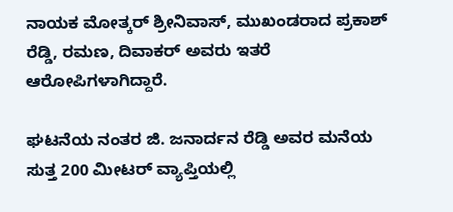ನಾಯಕ ಮೋತ್ಕರ್ ಶ್ರೀನಿವಾಸ್, ಮುಖಂಡರಾದ ಪ್ರಕಾಶ್ ರೆಡ್ಡಿ, ರಮಣ, ದಿವಾಕರ್ ಅವರು ಇತರೆ ಆರೋಪಿಗಳಾಗಿದ್ದಾರೆ.

ಘಟನೆಯ ನಂತರ ಜಿ. ಜನಾರ್ದನ ರೆಡ್ಡಿ ಅವರ ಮನೆಯ ಸುತ್ತ 200 ಮೀಟರ್ ವ್ಯಾಪ್ತಿಯಲ್ಲಿ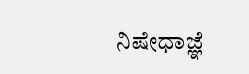ನಿಷೇಧಾಜ್ಞೆ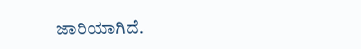ಜಾರಿಯಾಗಿದೆ.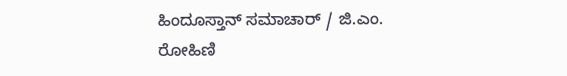ಹಿಂದೂಸ್ತಾನ್ ಸಮಾಚಾರ್ / ಜಿ.ಎಂ. ರೋಹಿಣಿ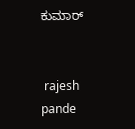ಕುಮಾರ್


 rajesh pande